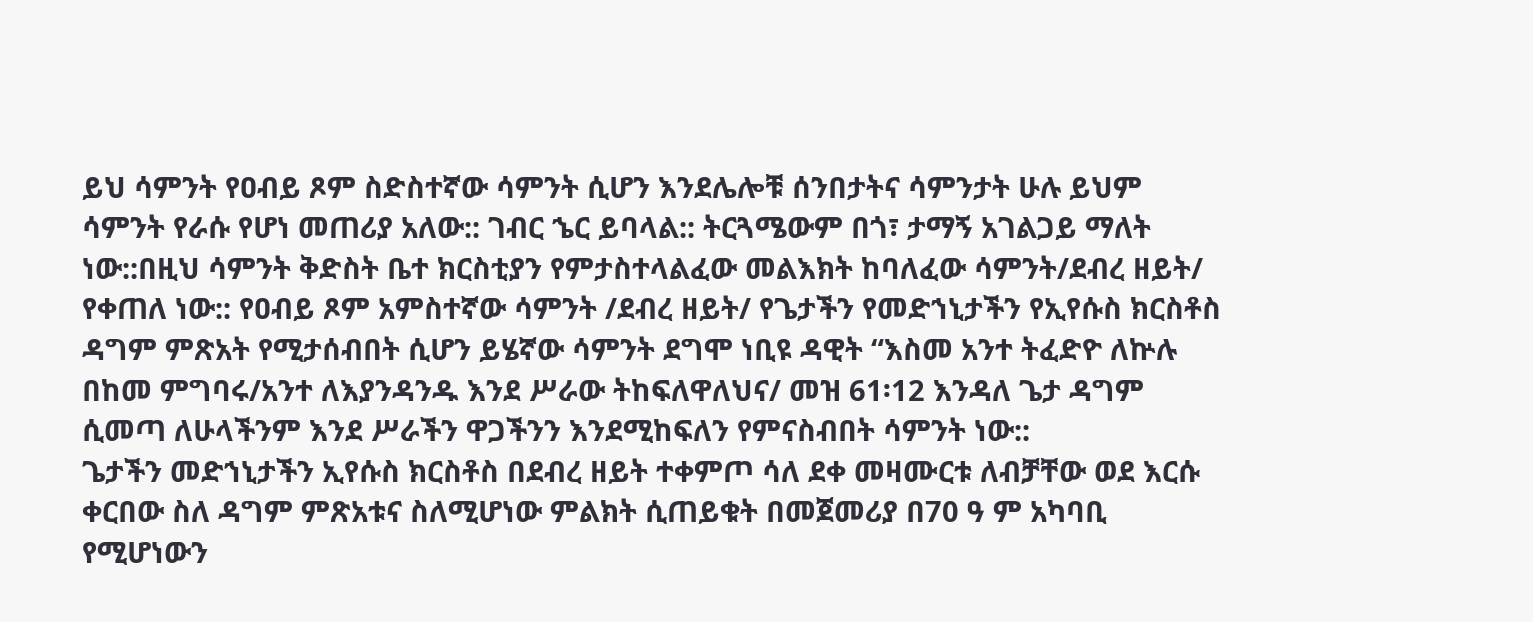ይህ ሳምንት የዐብይ ጾም ስድስተኛው ሳምንት ሲሆን እንደሌሎቹ ሰንበታትና ሳምንታት ሁሉ ይህም ሳምንት የራሱ የሆነ መጠሪያ አለው:: ገብር ኄር ይባላል:: ትርጓሜውም በጎ፣ ታማኝ አገልጋይ ማለት ነው::በዚህ ሳምንት ቅድስት ቤተ ክርስቲያን የምታስተላልፈው መልእክት ከባለፈው ሳምንት/ደብረ ዘይት/ የቀጠለ ነው:: የዐብይ ጾም አምስተኛው ሳምንት /ደብረ ዘይት/ የጌታችን የመድኀኒታችን የኢየሱስ ክርስቶስ ዳግም ምጽአት የሚታሰብበት ሲሆን ይሄኛው ሳምንት ደግሞ ነቢዩ ዳዊት “እስመ አንተ ትፈድዮ ለኵሉ በከመ ምግባሩ/አንተ ለእያንዳንዱ እንደ ሥራው ትከፍለዋለህና/ መዝ 61፡12 እንዳለ ጌታ ዳግም ሲመጣ ለሁላችንም እንደ ሥራችን ዋጋችንን እንደሚከፍለን የምናስብበት ሳምንት ነው::
ጌታችን መድኀኒታችን ኢየሱስ ክርስቶስ በደብረ ዘይት ተቀምጦ ሳለ ደቀ መዛሙርቱ ለብቻቸው ወደ እርሱ ቀርበው ስለ ዳግም ምጽአቱና ስለሚሆነው ምልክት ሲጠይቁት በመጀመሪያ በ70 ዓ ም አካባቢ የሚሆነውን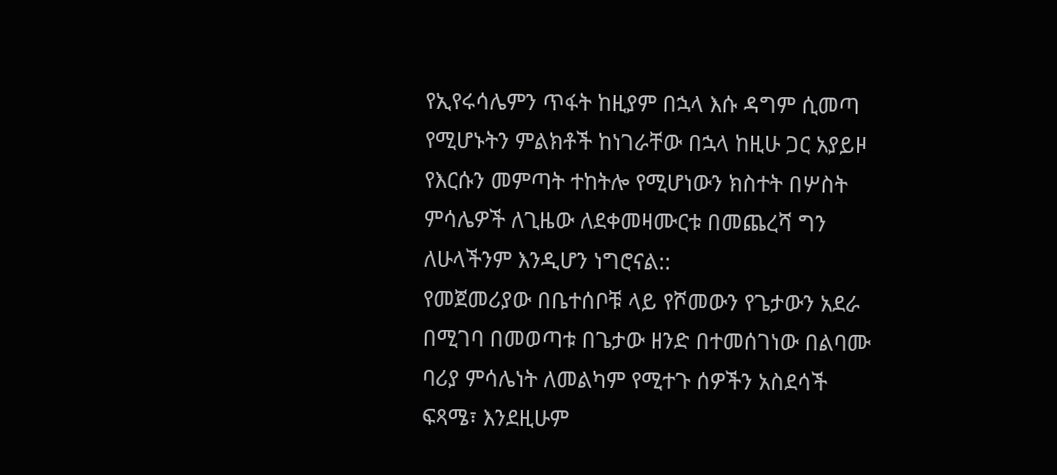የኢየሩሳሌምን ጥፋት ከዚያም በኋላ እሱ ዳግም ሲመጣ የሚሆኑትን ምልክቶች ከነገራቸው በኋላ ከዚሁ ጋር አያይዞ የእርሱን መምጣት ተከትሎ የሚሆነውን ክስተት በሦስት ምሳሌዎች ለጊዜው ለደቀመዛሙርቱ በመጨረሻ ግን ለሁላችንም እንዲሆን ነግሮናል::
የመጀመሪያው በቤተሰቦቹ ላይ የሾመውን የጌታውን አደራ በሚገባ በመወጣቱ በጌታው ዘንድ በተመሰገነው በልባሙ ባሪያ ምሳሌነት ለመልካም የሚተጉ ሰዎችን አስደሳች ፍጻሜ፣ እንደዚሁም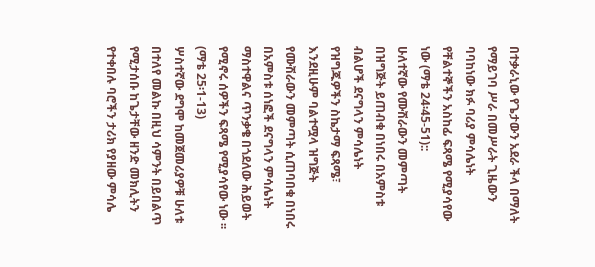በተቃራኒው የጌታውን አደራ ችላ በማለት የማይገባ ሥራ በመሥራት ጊዜውን ባባከነው ክፉ ባሪያ ምሳሌነት የቸልተኞችን አስከፊ ፍጻሜ የሚያሳየው ነው (ማቴ 24፡45-51)::
ሁለተኛው የሙሽራውን መምጣት በዝግጅት ይጠብቁ በነበሩ በአምስቱ ብልሆች ደናግላን ምሳሌነት የዝግጁዎችን ስኬታማ ፍጻሜ፣ እንደዚሁም ባልተሟላ ዝግጅት የሙሽራውን መምጣት ሲጠባበቁ በነበሩ በአምስቱ ሰነፎች ደናግላን ምሳሌነት ማስተዋልና ጥንቃቄ በጎደለው ሕይወት የሚኖሩ ሰዎችን ፍጻሜ የሚያሳየው ነው ፡፡ (ማቴ 25፡1-13)
ሦስተኛው ደግሞ ከመጀመሪያዎቹ ሁለቱ በተለየ መልኩ በዚህ ሳምንት በይበልጥ የሚታሰቡ ከጌታቸው ዘንድ መክሊትን የተቀበሉ ባሮችን ታሪክ የያዘው ምሳሌ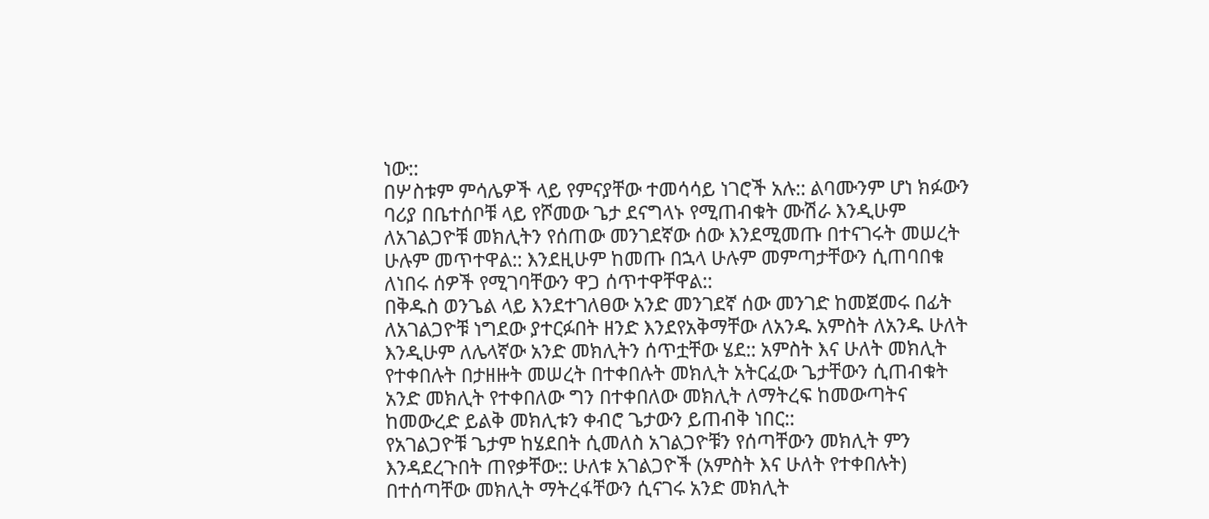ነው::
በሦስቱም ምሳሌዎች ላይ የምናያቸው ተመሳሳይ ነገሮች አሉ:: ልባሙንም ሆነ ክፉውን ባሪያ በቤተሰቦቹ ላይ የሾመው ጌታ ደናግላኑ የሚጠብቁት ሙሽራ እንዲሁም ለአገልጋዮቹ መክሊትን የሰጠው መንገደኛው ሰው እንደሚመጡ በተናገሩት መሠረት ሁሉም መጥተዋል:: እንደዚሁም ከመጡ በኋላ ሁሉም መምጣታቸውን ሲጠባበቁ ለነበሩ ሰዎች የሚገባቸውን ዋጋ ሰጥተዋቸዋል::
በቅዱስ ወንጌል ላይ እንደተገለፀው አንድ መንገደኛ ሰው መንገድ ከመጀመሩ በፊት ለአገልጋዮቹ ነግደው ያተርፉበት ዘንድ እንደየአቅማቸው ለአንዱ አምስት ለአንዱ ሁለት እንዲሁም ለሌላኛው አንድ መክሊትን ሰጥቷቸው ሄደ:: አምስት እና ሁለት መክሊት የተቀበሉት በታዘዙት መሠረት በተቀበሉት መክሊት አትርፈው ጌታቸውን ሲጠብቁት አንድ መክሊት የተቀበለው ግን በተቀበለው መክሊት ለማትረፍ ከመውጣትና ከመውረድ ይልቅ መክሊቱን ቀብሮ ጌታውን ይጠብቅ ነበር::
የአገልጋዮቹ ጌታም ከሄደበት ሲመለስ አገልጋዮቹን የሰጣቸውን መክሊት ምን እንዳደረጉበት ጠየቃቸው:: ሁለቱ አገልጋዮች (አምስት እና ሁለት የተቀበሉት) በተሰጣቸው መክሊት ማትረፋቸውን ሲናገሩ አንድ መክሊት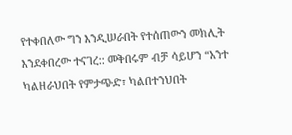የተቀበለው ግን እንዲሠራበት የተሰጠውን መክሊት እንደቀበረው ተናገረ:: መቅበሩም ብቻ ሳይሆን “አንተ ካልዘራህበት የምታጭድ፣ ካልበተንህበት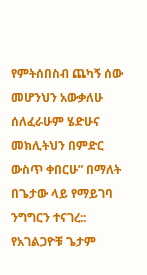የምትሰበስብ ጨካኝ ሰው መሆንህን አውቃለሁ ሰለፈራሁም ሄድሁና መክሊትህን በምድር ውስጥ ቀበርሁ” በማለት በጌታው ላይ የማይገባ ንግግርን ተናገረ:: የአገልጋዮቹ ጌታም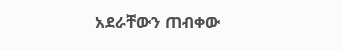አደራቸውን ጠብቀው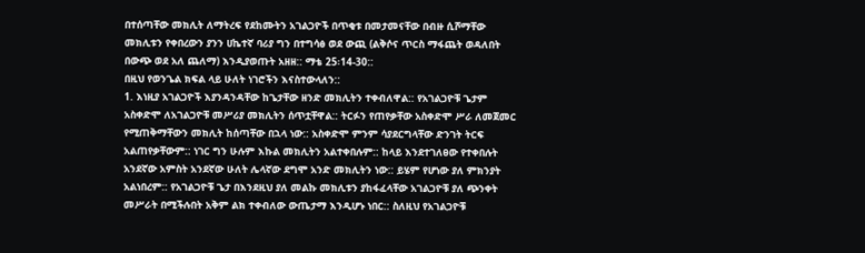በተሰጣቸው መክሊት ለማትረፍ የደከሙትን አገልጋዮች በጥቂቱ በመታመናቸው በብዙ ሲሾማቸው መክሊቱን የቀበረውን ያንን ሀኬተኛ ባሪያ ግን በተግሳፅ ወደ ውጪ (ልቅሶና ጥርስ ማፋጨት ወዳለበት በውጭ ወደ አለ ጨለማ) እንዲያወጡት አዘዘ:: ማቴ 25፡14-30::
በዚህ የወንጌል ክፍል ላይ ሁለት ነገሮችን እናስተውላለን::
1. እነዚያ አገልጋዮች እያንዳንዳቸው ከጌታቸው ዘንድ መክሊትን ተቀብለዋል:: የአገልጋዮቹ ጌታም አስቀድሞ ለአገልጋዮቹ መሥሪያ መክሊትን ሰጥቷቸዋል:: ትርፉን የጠየቃቸው አስቀድሞ ሥራ ለመጀመር የሚጠቅማቸውን መክሊት ከሰጣቸው በኋላ ነው:: አስቀድሞ ምንም ሳያደርግላቸው ድንገት ትርፍ አልጠየቃቸውም:: ነገር ግን ሁሉም እኩል መክሊትን አልተቀበሉም:: ከላይ እንደተገለፀው የተቀበሉት አንደኛው አምስት አንደኛው ሁለት ሌላኛው ደግሞ አንድ መክሊትን ነው:: ይሄም የሆነው ያለ ምክንያት አልነበረም:: የአገልጋዮቹ ጌታ በእንደዚህ ያለ መልኩ መክሊቱን ያከፋፈላቸው አገልጋዮቹ ያለ ጭንቀት መሥራት በሚችሉበት አቅም ልክ ተቀብለው ውጤታማ እንዲሆኑ ነበር:: ስለዚህ የአገልጋዮቹ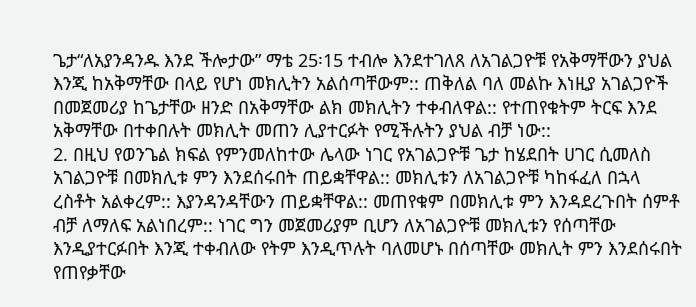ጌታ“ለአያንዳንዱ እንደ ችሎታው” ማቴ 25፡15 ተብሎ እንደተገለጸ ለአገልጋዮቹ የአቅማቸውን ያህል እንጂ ከአቅማቸው በላይ የሆነ መክሊትን አልሰጣቸውም:: ጠቅለል ባለ መልኩ እነዚያ አገልጋዮች በመጀመሪያ ከጌታቸው ዘንድ በአቅማቸው ልክ መክሊትን ተቀብለዋል:: የተጠየቁትም ትርፍ እንደ አቅማቸው በተቀበሉት መክሊት መጠን ሊያተርፉት የሚችሉትን ያህል ብቻ ነው::
2. በዚህ የወንጌል ክፍል የምንመለከተው ሌላው ነገር የአገልጋዮቹ ጌታ ከሄደበት ሀገር ሲመለስ አገልጋዮቹ በመክሊቱ ምን እንደሰሩበት ጠይቋቸዋል:: መክሊቱን ለአገልጋዮቹ ካከፋፈለ በኋላ ረስቶት አልቀረም:: እያንዳንዳቸውን ጠይቋቸዋል:: መጠየቁም በመክሊቱ ምን እንዳደረጉበት ሰምቶ ብቻ ለማለፍ አልነበረም:: ነገር ግን መጀመሪያም ቢሆን ለአገልጋዮቹ መክሊቱን የሰጣቸው እንዲያተርፉበት እንጂ ተቀብለው የትም እንዲጥሉት ባለመሆኑ በሰጣቸው መክሊት ምን እንደሰሩበት የጠየቃቸው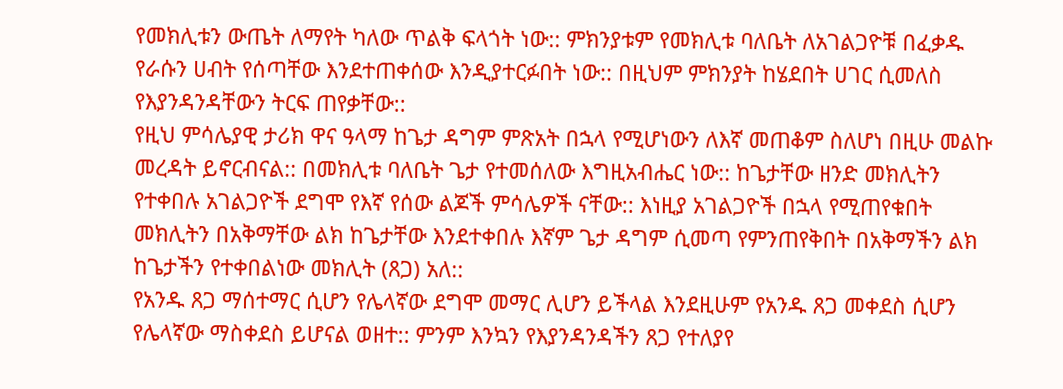የመክሊቱን ውጤት ለማየት ካለው ጥልቅ ፍላጎት ነው:: ምክንያቱም የመክሊቱ ባለቤት ለአገልጋዮቹ በፈቃዱ የራሱን ሀብት የሰጣቸው እንደተጠቀሰው እንዲያተርፉበት ነው:: በዚህም ምክንያት ከሄደበት ሀገር ሲመለስ የእያንዳንዳቸውን ትርፍ ጠየቃቸው::
የዚህ ምሳሌያዊ ታሪክ ዋና ዓላማ ከጌታ ዳግም ምጽአት በኋላ የሚሆነውን ለእኛ መጠቆም ስለሆነ በዚሁ መልኩ መረዳት ይኖርብናል:: በመክሊቱ ባለቤት ጌታ የተመሰለው እግዚአብሔር ነው:: ከጌታቸው ዘንድ መክሊትን የተቀበሉ አገልጋዮች ደግሞ የእኛ የሰው ልጆች ምሳሌዎች ናቸው:: እነዚያ አገልጋዮች በኋላ የሚጠየቁበት መክሊትን በአቅማቸው ልክ ከጌታቸው እንደተቀበሉ እኛም ጌታ ዳግም ሲመጣ የምንጠየቅበት በአቅማችን ልክ ከጌታችን የተቀበልነው መክሊት (ጸጋ) አለ::
የአንዱ ጸጋ ማሰተማር ሲሆን የሌላኛው ደግሞ መማር ሊሆን ይችላል እንደዚሁም የአንዱ ጸጋ መቀደስ ሲሆን የሌላኛው ማስቀደስ ይሆናል ወዘተ:: ምንም እንኳን የእያንዳንዳችን ጸጋ የተለያየ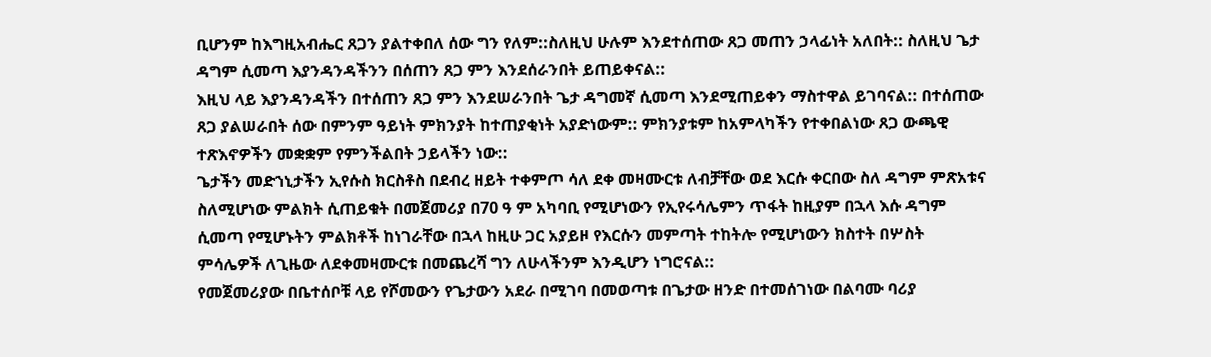ቢሆንም ከእግዚአብሔር ጸጋን ያልተቀበለ ሰው ግን የለም::ስለዚህ ሁሉም እንደተሰጠው ጸጋ መጠን ኃላፊነት አለበት:: ስለዚህ ጌታ ዳግም ሲመጣ እያንዳንዳችንን በሰጠን ጸጋ ምን እንደሰራንበት ይጠይቀናል::
እዚህ ላይ እያንዳንዳችን በተሰጠን ጸጋ ምን እንደሠራንበት ጌታ ዳግመኛ ሲመጣ እንደሚጠይቀን ማስተዋል ይገባናል:: በተሰጠው ጸጋ ያልሠራበት ሰው በምንም ዓይነት ምክንያት ከተጠያቂነት አያድነውም:: ምክንያቱም ከአምላካችን የተቀበልነው ጸጋ ውጫዊ ተጽእኖዎችን መቋቋም የምንችልበት ኃይላችን ነው::
ጌታችን መድኀኒታችን ኢየሱስ ክርስቶስ በደብረ ዘይት ተቀምጦ ሳለ ደቀ መዛሙርቱ ለብቻቸው ወደ እርሱ ቀርበው ስለ ዳግም ምጽአቱና ስለሚሆነው ምልክት ሲጠይቁት በመጀመሪያ በ70 ዓ ም አካባቢ የሚሆነውን የኢየሩሳሌምን ጥፋት ከዚያም በኋላ እሱ ዳግም ሲመጣ የሚሆኑትን ምልክቶች ከነገራቸው በኋላ ከዚሁ ጋር አያይዞ የእርሱን መምጣት ተከትሎ የሚሆነውን ክስተት በሦስት ምሳሌዎች ለጊዜው ለደቀመዛሙርቱ በመጨረሻ ግን ለሁላችንም እንዲሆን ነግሮናል::
የመጀመሪያው በቤተሰቦቹ ላይ የሾመውን የጌታውን አደራ በሚገባ በመወጣቱ በጌታው ዘንድ በተመሰገነው በልባሙ ባሪያ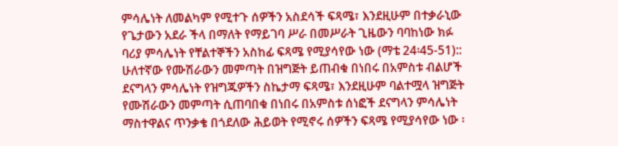ምሳሌነት ለመልካም የሚተጉ ሰዎችን አስደሳች ፍጻሜ፣ እንደዚሁም በተቃራኒው የጌታውን አደራ ችላ በማለት የማይገባ ሥራ በመሥራት ጊዜውን ባባከነው ክፉ ባሪያ ምሳሌነት የቸልተኞችን አስከፊ ፍጻሜ የሚያሳየው ነው (ማቴ 24፡45-51)::
ሁለተኛው የሙሽራውን መምጣት በዝግጅት ይጠብቁ በነበሩ በአምስቱ ብልሆች ደናግላን ምሳሌነት የዝግጁዎችን ስኬታማ ፍጻሜ፣ እንደዚሁም ባልተሟላ ዝግጅት የሙሽራውን መምጣት ሲጠባበቁ በነበሩ በአምስቱ ሰነፎች ደናግላን ምሳሌነት ማስተዋልና ጥንቃቄ በጎደለው ሕይወት የሚኖሩ ሰዎችን ፍጻሜ የሚያሳየው ነው ፡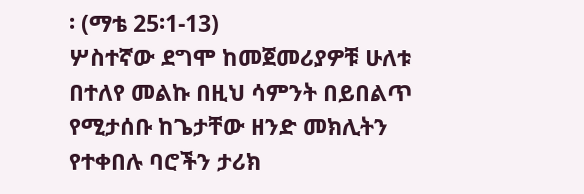፡ (ማቴ 25፡1-13)
ሦስተኛው ደግሞ ከመጀመሪያዎቹ ሁለቱ በተለየ መልኩ በዚህ ሳምንት በይበልጥ የሚታሰቡ ከጌታቸው ዘንድ መክሊትን የተቀበሉ ባሮችን ታሪክ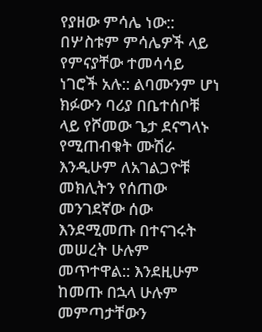የያዘው ምሳሌ ነው::
በሦስቱም ምሳሌዎች ላይ የምናያቸው ተመሳሳይ ነገሮች አሉ:: ልባሙንም ሆነ ክፉውን ባሪያ በቤተሰቦቹ ላይ የሾመው ጌታ ደናግላኑ የሚጠብቁት ሙሽራ እንዲሁም ለአገልጋዮቹ መክሊትን የሰጠው መንገደኛው ሰው እንደሚመጡ በተናገሩት መሠረት ሁሉም መጥተዋል:: እንደዚሁም ከመጡ በኋላ ሁሉም መምጣታቸውን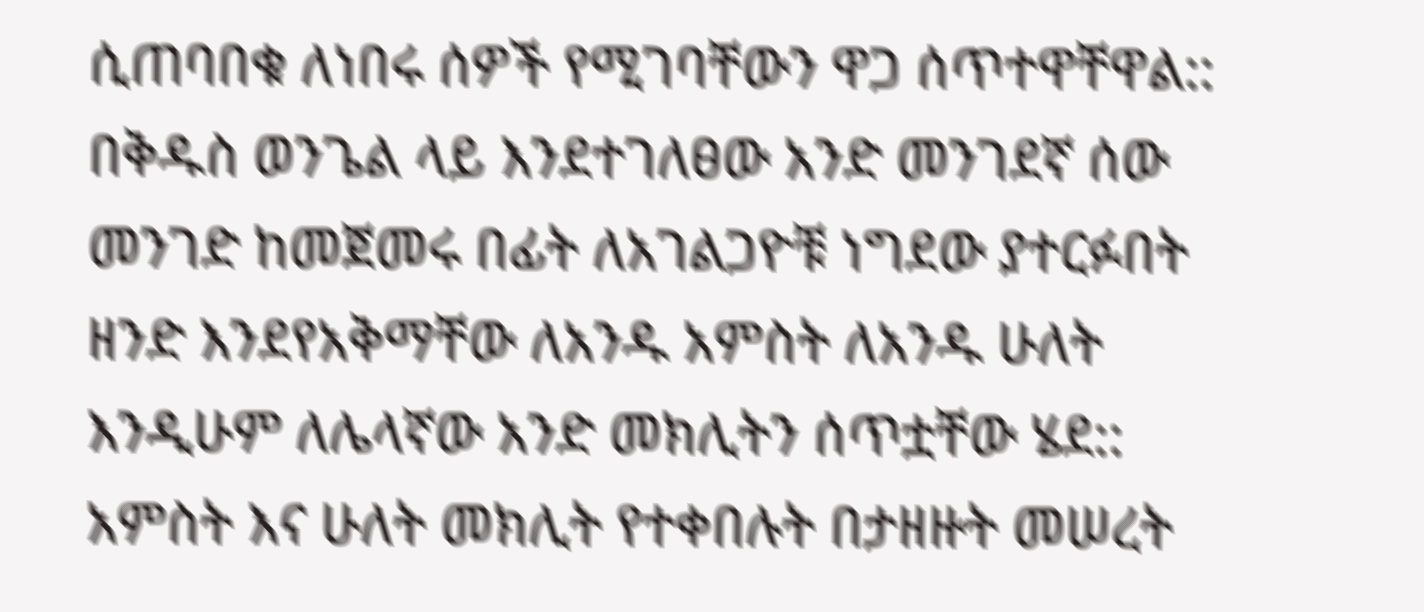ሲጠባበቁ ለነበሩ ሰዎች የሚገባቸውን ዋጋ ሰጥተዋቸዋል::
በቅዱስ ወንጌል ላይ እንደተገለፀው አንድ መንገደኛ ሰው መንገድ ከመጀመሩ በፊት ለአገልጋዮቹ ነግደው ያተርፉበት ዘንድ እንደየአቅማቸው ለአንዱ አምስት ለአንዱ ሁለት እንዲሁም ለሌላኛው አንድ መክሊትን ሰጥቷቸው ሄደ:: አምስት እና ሁለት መክሊት የተቀበሉት በታዘዙት መሠረት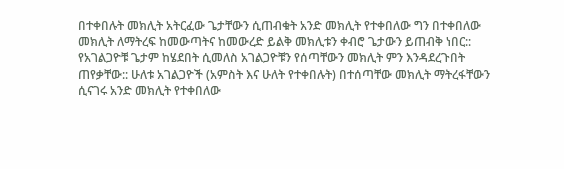በተቀበሉት መክሊት አትርፈው ጌታቸውን ሲጠብቁት አንድ መክሊት የተቀበለው ግን በተቀበለው መክሊት ለማትረፍ ከመውጣትና ከመውረድ ይልቅ መክሊቱን ቀብሮ ጌታውን ይጠብቅ ነበር::
የአገልጋዮቹ ጌታም ከሄደበት ሲመለስ አገልጋዮቹን የሰጣቸውን መክሊት ምን እንዳደረጉበት ጠየቃቸው:: ሁለቱ አገልጋዮች (አምስት እና ሁለት የተቀበሉት) በተሰጣቸው መክሊት ማትረፋቸውን ሲናገሩ አንድ መክሊት የተቀበለው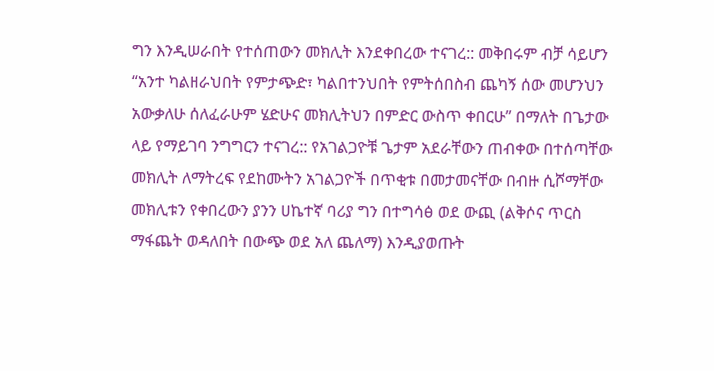ግን እንዲሠራበት የተሰጠውን መክሊት እንደቀበረው ተናገረ:: መቅበሩም ብቻ ሳይሆን “አንተ ካልዘራህበት የምታጭድ፣ ካልበተንህበት የምትሰበስብ ጨካኝ ሰው መሆንህን አውቃለሁ ሰለፈራሁም ሄድሁና መክሊትህን በምድር ውስጥ ቀበርሁ” በማለት በጌታው ላይ የማይገባ ንግግርን ተናገረ:: የአገልጋዮቹ ጌታም አደራቸውን ጠብቀው በተሰጣቸው መክሊት ለማትረፍ የደከሙትን አገልጋዮች በጥቂቱ በመታመናቸው በብዙ ሲሾማቸው መክሊቱን የቀበረውን ያንን ሀኬተኛ ባሪያ ግን በተግሳፅ ወደ ውጪ (ልቅሶና ጥርስ ማፋጨት ወዳለበት በውጭ ወደ አለ ጨለማ) እንዲያወጡት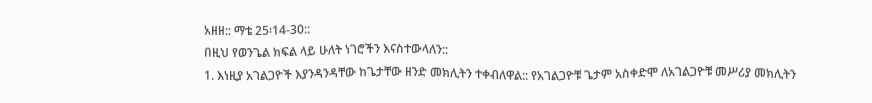አዘዘ:: ማቴ 25፡14-30::
በዚህ የወንጌል ክፍል ላይ ሁለት ነገሮችን እናስተውላለን::
1. እነዚያ አገልጋዮች እያንዳንዳቸው ከጌታቸው ዘንድ መክሊትን ተቀብለዋል:: የአገልጋዮቹ ጌታም አስቀድሞ ለአገልጋዮቹ መሥሪያ መክሊትን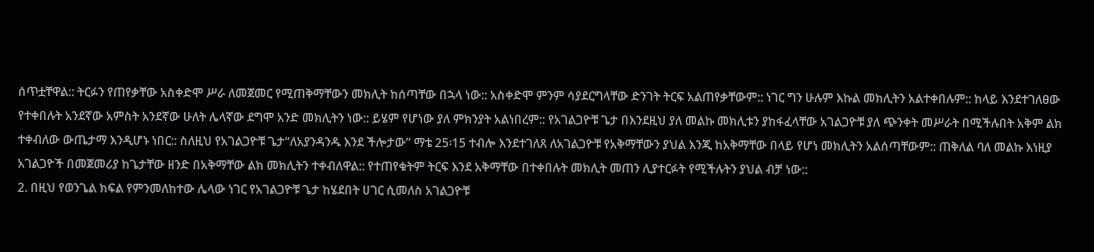ሰጥቷቸዋል:: ትርፉን የጠየቃቸው አስቀድሞ ሥራ ለመጀመር የሚጠቅማቸውን መክሊት ከሰጣቸው በኋላ ነው:: አስቀድሞ ምንም ሳያደርግላቸው ድንገት ትርፍ አልጠየቃቸውም:: ነገር ግን ሁሉም እኩል መክሊትን አልተቀበሉም:: ከላይ እንደተገለፀው የተቀበሉት አንደኛው አምስት አንደኛው ሁለት ሌላኛው ደግሞ አንድ መክሊትን ነው:: ይሄም የሆነው ያለ ምክንያት አልነበረም:: የአገልጋዮቹ ጌታ በእንደዚህ ያለ መልኩ መክሊቱን ያከፋፈላቸው አገልጋዮቹ ያለ ጭንቀት መሥራት በሚችሉበት አቅም ልክ ተቀብለው ውጤታማ እንዲሆኑ ነበር:: ስለዚህ የአገልጋዮቹ ጌታ“ለአያንዳንዱ እንደ ችሎታው” ማቴ 25፡15 ተብሎ እንደተገለጸ ለአገልጋዮቹ የአቅማቸውን ያህል እንጂ ከአቅማቸው በላይ የሆነ መክሊትን አልሰጣቸውም:: ጠቅለል ባለ መልኩ እነዚያ አገልጋዮች በመጀመሪያ ከጌታቸው ዘንድ በአቅማቸው ልክ መክሊትን ተቀብለዋል:: የተጠየቁትም ትርፍ እንደ አቅማቸው በተቀበሉት መክሊት መጠን ሊያተርፉት የሚችሉትን ያህል ብቻ ነው::
2. በዚህ የወንጌል ክፍል የምንመለከተው ሌላው ነገር የአገልጋዮቹ ጌታ ከሄደበት ሀገር ሲመለስ አገልጋዮቹ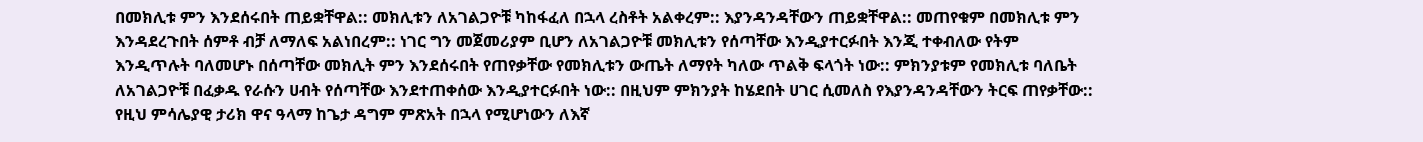በመክሊቱ ምን እንደሰሩበት ጠይቋቸዋል:: መክሊቱን ለአገልጋዮቹ ካከፋፈለ በኋላ ረስቶት አልቀረም:: እያንዳንዳቸውን ጠይቋቸዋል:: መጠየቁም በመክሊቱ ምን እንዳደረጉበት ሰምቶ ብቻ ለማለፍ አልነበረም:: ነገር ግን መጀመሪያም ቢሆን ለአገልጋዮቹ መክሊቱን የሰጣቸው እንዲያተርፉበት እንጂ ተቀብለው የትም እንዲጥሉት ባለመሆኑ በሰጣቸው መክሊት ምን እንደሰሩበት የጠየቃቸው የመክሊቱን ውጤት ለማየት ካለው ጥልቅ ፍላጎት ነው:: ምክንያቱም የመክሊቱ ባለቤት ለአገልጋዮቹ በፈቃዱ የራሱን ሀብት የሰጣቸው እንደተጠቀሰው እንዲያተርፉበት ነው:: በዚህም ምክንያት ከሄደበት ሀገር ሲመለስ የእያንዳንዳቸውን ትርፍ ጠየቃቸው::
የዚህ ምሳሌያዊ ታሪክ ዋና ዓላማ ከጌታ ዳግም ምጽአት በኋላ የሚሆነውን ለእኛ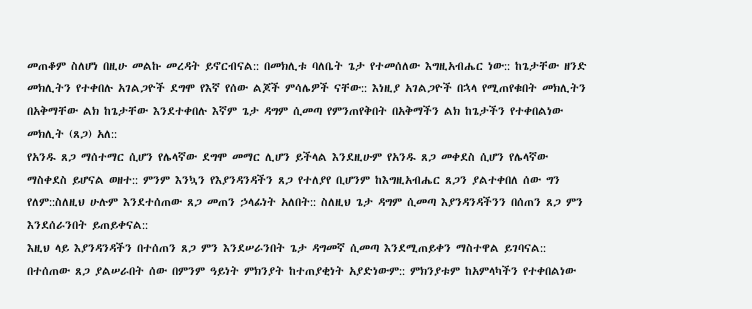መጠቆም ስለሆነ በዚሁ መልኩ መረዳት ይኖርብናል:: በመክሊቱ ባለቤት ጌታ የተመሰለው እግዚአብሔር ነው:: ከጌታቸው ዘንድ መክሊትን የተቀበሉ አገልጋዮች ደግሞ የእኛ የሰው ልጆች ምሳሌዎች ናቸው:: እነዚያ አገልጋዮች በኋላ የሚጠየቁበት መክሊትን በአቅማቸው ልክ ከጌታቸው እንደተቀበሉ እኛም ጌታ ዳግም ሲመጣ የምንጠየቅበት በአቅማችን ልክ ከጌታችን የተቀበልነው መክሊት (ጸጋ) አለ::
የአንዱ ጸጋ ማሰተማር ሲሆን የሌላኛው ደግሞ መማር ሊሆን ይችላል እንደዚሁም የአንዱ ጸጋ መቀደስ ሲሆን የሌላኛው ማስቀደስ ይሆናል ወዘተ:: ምንም እንኳን የእያንዳንዳችን ጸጋ የተለያየ ቢሆንም ከእግዚአብሔር ጸጋን ያልተቀበለ ሰው ግን የለም::ስለዚህ ሁሉም እንደተሰጠው ጸጋ መጠን ኃላፊነት አለበት:: ስለዚህ ጌታ ዳግም ሲመጣ እያንዳንዳችንን በሰጠን ጸጋ ምን እንደሰራንበት ይጠይቀናል::
እዚህ ላይ እያንዳንዳችን በተሰጠን ጸጋ ምን እንደሠራንበት ጌታ ዳግመኛ ሲመጣ እንደሚጠይቀን ማስተዋል ይገባናል:: በተሰጠው ጸጋ ያልሠራበት ሰው በምንም ዓይነት ምክንያት ከተጠያቂነት አያድነውም:: ምክንያቱም ከአምላካችን የተቀበልነው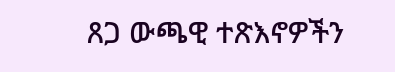ጸጋ ውጫዊ ተጽእኖዎችን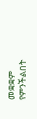መቋቋም የምንችልበት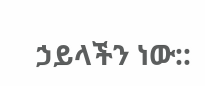ኃይላችን ነው::